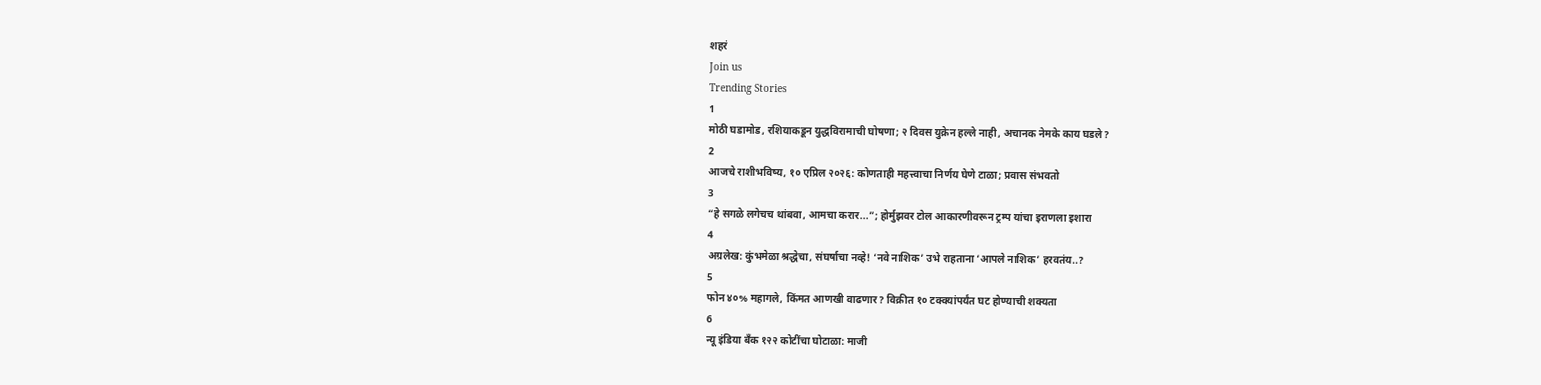शहरं
Join us
Trending Stories
1
मोठी घडामोड, रशियाकडून युद्धविरामाची घोषणा; २ दिवस युक्रेन हल्ले नाही, अचानक नेमके काय घडले?
2
आजचे राशीभविष्य, १० एप्रिल २०२६: कोणताही महत्त्वाचा निर्णय घेणे टाळा; प्रवास संभवतो
3
“हे सगळे लगेचच थांबवा, आमचा करार...”; होर्मुझवर टोल आकारणीवरून ट्रम्प यांचा इराणला इशारा
4
अग्रलेख: कुंभमेळा श्रद्धेचा, संघर्षाचा नव्हे! ‘नवे नाशिक’ उभे राहताना ‘आपले नाशिक’ हरवतंय..?
5
फोन ४०% महागले, किंमत आणखी वाढणार? विक्रीत १० टक्क्यांपर्यंत घट होण्याची शक्यता
6
न्यू इंडिया बँक १२२ कोटींचा घोटाळा: माजी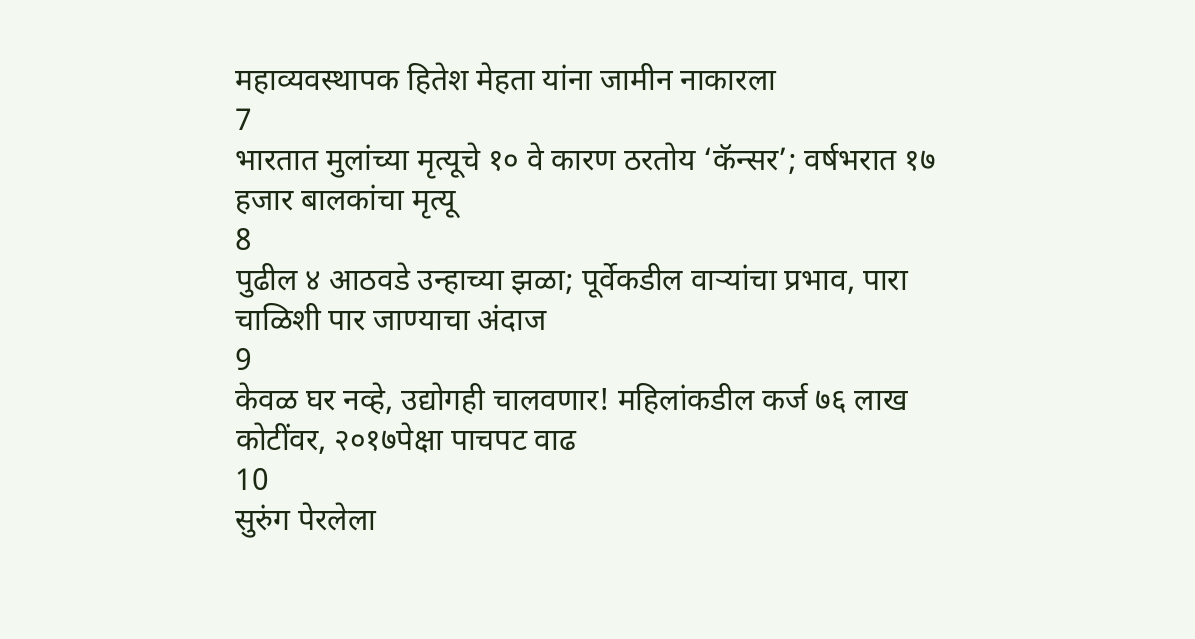महाव्यवस्थापक हितेश मेहता यांना जामीन नाकारला
7
भारतात मुलांच्या मृत्यूचे १० वे कारण ठरतोय ‘कॅन्सर’; वर्षभरात १७ हजार बालकांचा मृत्यू
8
पुढील ४ आठवडे उन्हाच्या झळा; पूर्वेकडील वाऱ्यांचा प्रभाव, पारा चाळिशी पार जाण्याचा अंदाज
9
केवळ घर नव्हे, उद्योगही चालवणार! महिलांकडील कर्ज ७६ लाख कोटींवर, २०१७पेक्षा पाचपट वाढ
10
सुरुंग पेरलेला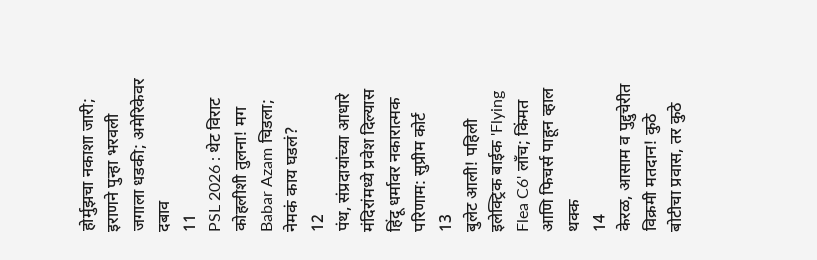होर्मुझचा नकाशा जारी; इराणने पुन्हा भरवली जगाला धडकी; अमेरिकेवर दबाव
11
PSL 2026 : थेट विराट कोहलीशी तुलना! मग Babar Azam चिडला; नेमकं काय घडलं?
12
पंथ, संप्रदायांच्या आधारे मंदिरांमध्ये प्रवेश दिल्यास हिंदू धर्मावर नकारात्मक परिणाम: सुप्रीम कोर्ट
13
बुलेट आली! पहिली इलेक्ट्रिक बाईक 'Flying Flea C6' लाँच; किंमत आणि फिचर्स पाहून व्हाल थक्क
14
केरळ, आसाम व पुद्दुचेरीत विक्रमी मतदान! कुठे बोटीचा प्रवास, तर कुठे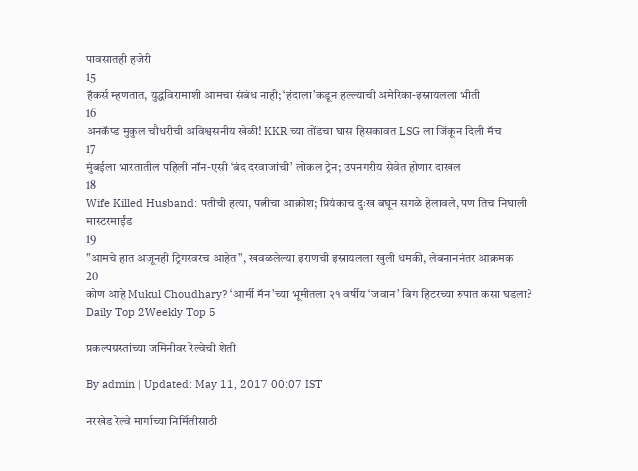पावसातही हजेरी
15
हॅकर्स म्हणतात, युद्धविरामाशी आमचा संबंध नाही; ‘हंदाला’कडून हल्ल्याची अमेरिका-इस्रायलला भीती
16
अनकॅप्ड मुकुल चौधरीची अविश्वसनीय खेळी! KKR च्या तोंडचा घास हिसकावत LSG ला जिंकून दिली मॅच
17
मुंबईला भारतातील पहिली नॉन-एसी ‘बंद दरवाजांची’ लोकल ट्रेन; उपनगरीय सेवेत होणार दाखल
18
Wife Killed Husband: पतीची हत्या, पत्नीचा आक्रोश; प्रियंकाच दुःख बघून सगळे हेलावले, पण तिच निघाली मास्टरमाईंड
19
"आमचे हात अजूनही ट्रिगरवरच आहेत", खवळलेल्या इराणची इस्रायलला खुली धमकी, लेबनाननंतर आक्रमक
20
कोण आहे Mukul Choudhary? ‘आर्मी मॅन’च्या भूमीतला २१ वर्षीय ‘जवान’ बिग हिटरच्या रुपात कसा घडला?
Daily Top 2Weekly Top 5

प्रकल्पग्रस्तांच्या जमिनीवर रेल्वेची शेती

By admin | Updated: May 11, 2017 00:07 IST

नरखेड रेल्वे मार्गाच्या निर्मितीसाठी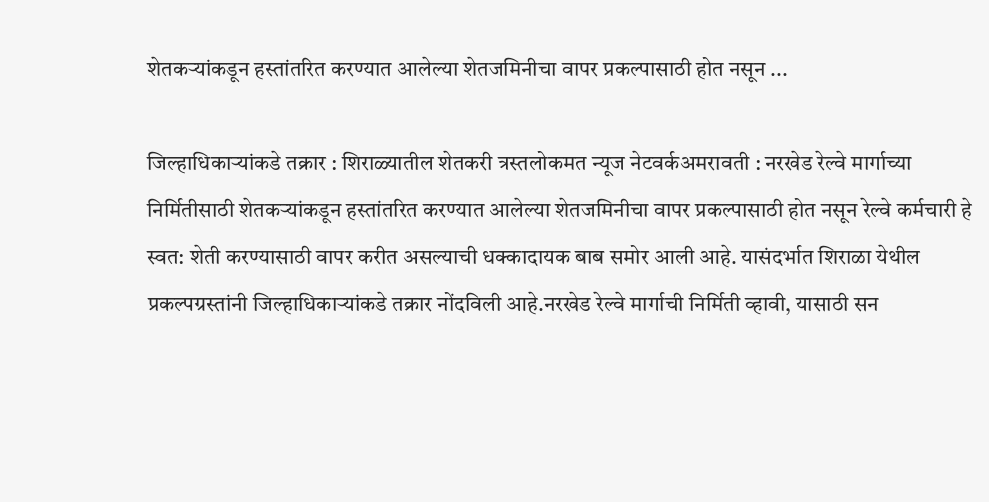शेतकऱ्यांकडून हस्तांतरित करण्यात आलेल्या शेतजमिनीचा वापर प्रकल्पासाठी होत नसून ...

जिल्हाधिकाऱ्यांकडे तक्रार : शिराळ्यातील शेतकरी त्रस्तलोकमत न्यूज नेटवर्कअमरावती : नरखेड रेल्वे मार्गाच्या निर्मितीसाठी शेतकऱ्यांकडून हस्तांतरित करण्यात आलेल्या शेतजमिनीचा वापर प्रकल्पासाठी होत नसून रेल्वे कर्मचारी हे स्वत: शेती करण्यासाठी वापर करीत असल्याची धक्कादायक बाब समोर आली आहे. यासंदर्भात शिराळा येथील प्रकल्पग्रस्तांनी जिल्हाधिकाऱ्यांकडे तक्रार नोंदविली आहे.नरखेड रेल्वे मार्गाची निर्मिती व्हावी, यासाठी सन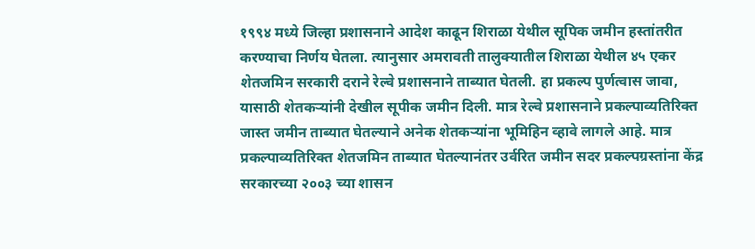१९९४ मध्ये जिल्हा प्रशासनाने आदेश काढून शिराळा येथील सूपिक जमीन हस्तांतरीत करण्याचा निर्णय घेतला. त्यानुसार अमरावती तालुक्यातील शिराळा येथील ४५ एकर शेतजमिन सरकारी दराने रेल्वे प्रशासनाने ताब्यात घेतली. हा प्रकल्प पुर्णत्वास जावा, यासाठी शेतकऱ्यांनी देखील सूपीक जमीन दिली. मात्र रेल्वे प्रशासनाने प्रकल्पाव्यतिरिक्त जास्त जमीन ताब्यात घेतल्याने अनेक शेतकऱ्यांना भूमिहिन व्हावे लागले आहे. मात्र प्रकल्पाव्यतिरिक्त शेतजमिन ताब्यात घेतल्यानंतर उर्वरित जमीन सदर प्रकल्पग्रस्तांना केंद्र सरकारच्या २००३ च्या शासन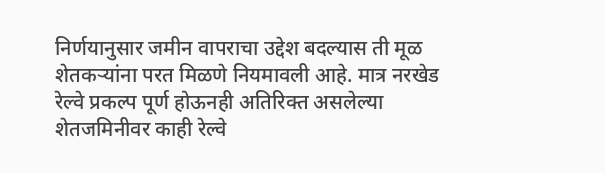निर्णयानुसार जमीन वापराचा उद्देश बदल्यास ती मूळ शेतकऱ्यांना परत मिळणे नियमावली आहे. मात्र नरखेड रेल्वे प्रकल्प पूर्ण होऊनही अतिरिक्त असलेल्या शेतजमिनीवर काही रेल्वे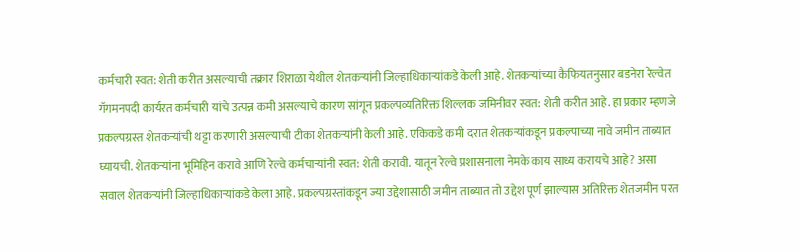कर्मचारी स्वत: शेती करीत असल्याची तक्रार शिराळा येथील शेतकऱ्यांनी जिल्हाधिकाऱ्यांकडे केली आहे. शेतकऱ्यांच्या कैफियतनुसार बडनेरा रेल्वेत गॅगमनपदी कार्यरत कर्मचारी यांचे उत्पन्न कमी असल्याचे कारण सांगून प्रकल्पव्यतिरिक्त शिल्लक जमिनीवर स्वत: शेती करीत आहे. हा प्रकार म्हणजे प्रकल्पग्रस्त शेतकऱ्यांची थट्टा करणारी असल्याची टीका शेतकऱ्यांनी केली आहे. एकिकडे कमी दरात शेतकऱ्यांकडून प्रकल्पाच्या नावे जमीन ताब्यात घ्यायची. शेतकऱ्यांना भूमिहिन करावे आणि रेल्वे कर्मचाऱ्यांनी स्वत: शेती करावी. यातून रेल्वे प्रशासनाला नेमके काय साध्य करायचे आहे? असा सवाल शेतकऱ्यांनी जिल्हाधिकाऱ्यांकडे केला आहे. प्रकल्पग्रस्तांकडून ज्या उद्देशासाठी जमीन ताब्यात तो उद्देश पूर्ण झाल्यास अतिरिक्त शेतजमीन परत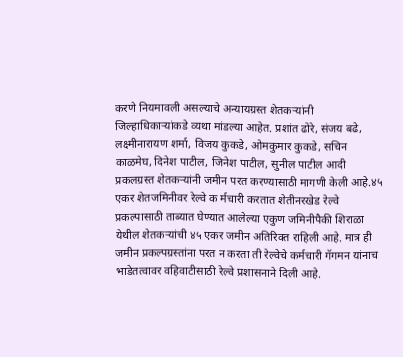करणे नियमावली असल्याचे अन्यायग्रस्त शेतकऱ्यांनी जिल्हाधिकाऱ्यांकडे व्यथा मांडल्या आहेत. प्रशांत ढोरे, संजय बढे, लक्ष्मीनारायण शर्मा, विजय कुकडे, ओमकुमार कुकडे, सचिन काळमेघ, दिनेश पाटील, जिनेश पाटील, सुनील पाटील आदी प्रकलग्रस्त शेतकऱ्यांनी जमीन परत करण्यासाठी मागणी केली आहे.४५ एकर शेतजमिनीवर रेल्वे क र्मचारी करतात शेतीनरखेड रेल्वे प्रकल्पासाठी ताब्यात घेण्यात आलेल्या एकुण जमिनीपैकी शिराळा येथील शेतकऱ्यांची ४५ एकर जमीन अतिरिक्त राहिली आहे. मात्र ही जमीन प्रकल्पग्रस्तांना परत न करता ती रेल्वेचे कर्मचारी गॅगमन यांनाच भाडेतत्वावर वहिवाटीसाठी रेल्वे प्रशासनाने दिली आहे.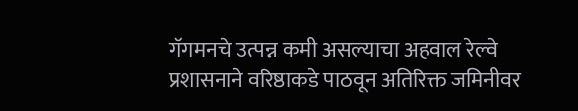गॅगमनचे उत्पन्न कमी असल्याचा अहवाल रेल्वे प्रशासनाने वरिष्ठाकडे पाठवून अतिरिक्त जमिनीवर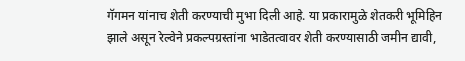गॅगमन यांनाच शेती करण्याची मुभा दिली आहे. या प्रकारामुळे शेतकरी भूमिहिन झाले असून रेल्वेने प्रकल्पग्रस्तांना भाडेतत्वावर शेती करण्यासाठी जमीन द्यावी,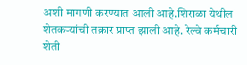अशी मागणी करण्यात आली आहे.शिराळा येथील शेतकऱ्यांची तक्रार प्राप्त झाली आहे. रेल्वे कर्मचारी शेती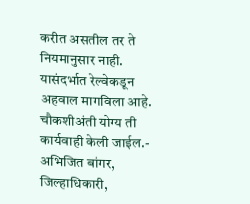करीत असतील तर ते नियमानुसार नाही. यासंदर्भात रेल्वेकडून अहवाल मागविला आहे. चौकशीअंती योग्य ती कार्यवाही केली जाईल.- अभिजित बांगर, जिल्हाधिकारी,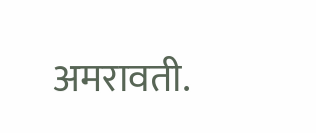अमरावती.